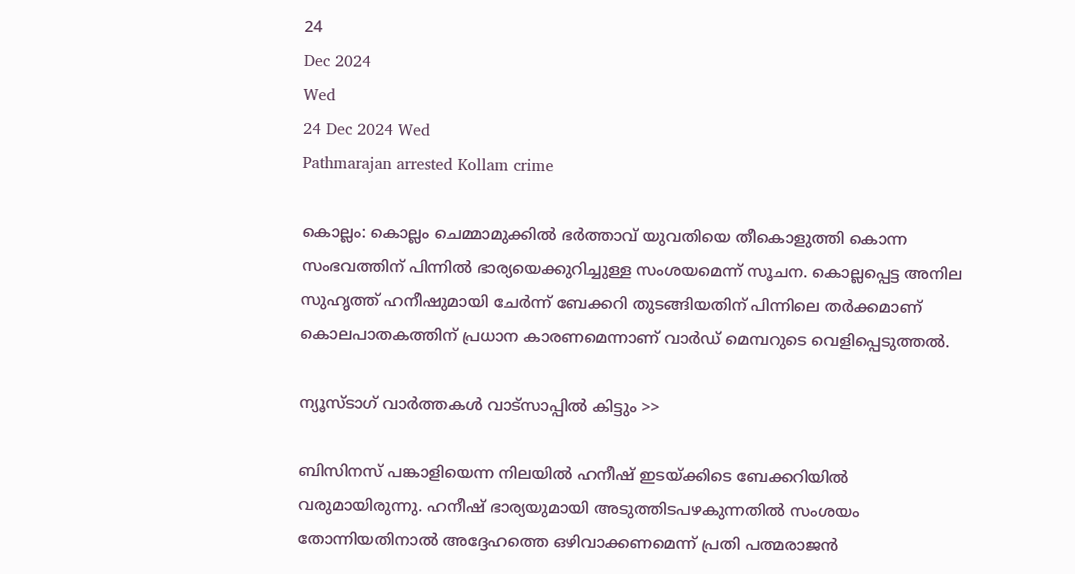24
Dec 2024
Wed
24 Dec 2024 Wed
Pathmarajan arrested Kollam crime

കൊല്ലം: കൊല്ലം ചെമ്മാമുക്കില്‍ ഭര്‍ത്താവ് യുവതിയെ തീകൊളുത്തി കൊന്ന സംഭവത്തിന് പിന്നില്‍ ഭാര്യയെക്കുറിച്ചുള്ള സംശയമെന്ന് സൂചന. കൊല്ലപ്പെട്ട അനില സുഹൃത്ത് ഹനീഷുമായി ചേര്‍ന്ന് ബേക്കറി തുടങ്ങിയതിന് പിന്നിലെ തര്‍ക്കമാണ് കൊലപാതകത്തിന് പ്രധാന കാരണമെന്നാണ് വാര്‍ഡ് മെമ്പറുടെ വെളിപ്പെടുത്തല്‍.

ന്യൂസ്ടാഗ് വാര്‍ത്തകള്‍ വാട്‌സാപ്പില്‍ കിട്ടും >>

ബിസിനസ് പങ്കാളിയെന്ന നിലയില്‍ ഹനീഷ് ഇടയ്ക്കിടെ ബേക്കറിയില്‍ വരുമായിരുന്നു. ഹനീഷ് ഭാര്യയുമായി അടുത്തിടപഴകുന്നതില്‍ സംശയം തോന്നിയതിനാല്‍ അദ്ദേഹത്തെ ഒഴിവാക്കണമെന്ന് പ്രതി പത്മരാജന്‍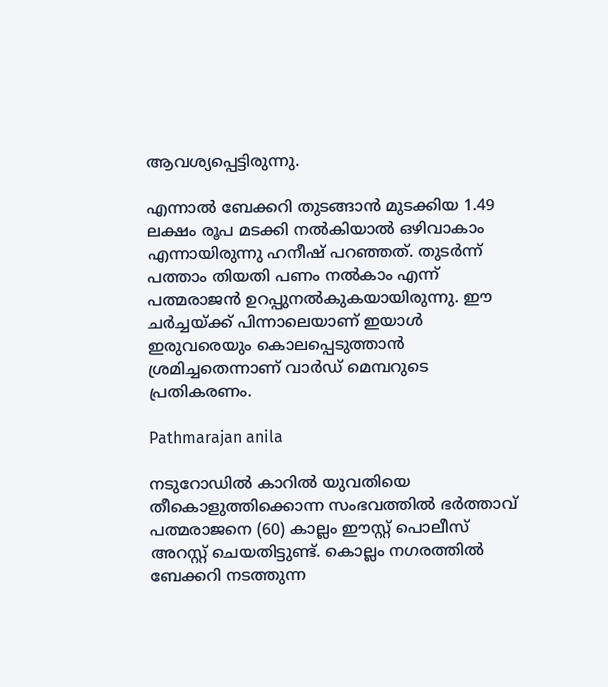ആവശ്യപ്പെട്ടിരുന്നു.

എന്നാല്‍ ബേക്കറി തുടങ്ങാന്‍ മുടക്കിയ 1.49 ലക്ഷം രൂപ മടക്കി നല്‍കിയാല്‍ ഒഴിവാകാം എന്നായിരുന്നു ഹനീഷ് പറഞ്ഞത്. തുടര്‍ന്ന് പത്താം തിയതി പണം നല്‍കാം എന്ന് പത്മരാജന്‍ ഉറപ്പുനല്‍കുകയായിരുന്നു. ഈ ചര്‍ച്ചയ്ക്ക് പിന്നാലെയാണ് ഇയാള്‍ ഇരുവരെയും കൊലപ്പെടുത്താന്‍ ശ്രമിച്ചതെന്നാണ് വാര്‍ഡ് മെമ്പറുടെ പ്രതികരണം.

Pathmarajan anila

നടുറോഡില്‍ കാറില്‍ യുവതിയെ തീകൊളുത്തിക്കൊന്ന സംഭവത്തില്‍ ഭര്‍ത്താവ് പത്മരാജനെ (60) കാല്ലം ഈസ്റ്റ് പൊലീസ് അറസ്റ്റ് ചെയതിട്ടുണ്ട്. കൊല്ലം നഗരത്തില്‍ ബേക്കറി നടത്തുന്ന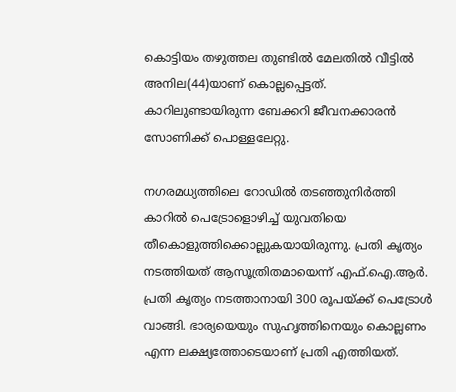കൊട്ടിയം തഴുത്തല തുണ്ടില്‍ മേലതില്‍ വീട്ടില്‍ അനില(44)യാണ് കൊല്ലപ്പെട്ടത്. കാറിലുണ്ടായിരുന്ന ബേക്കറി ജീവനക്കാരന്‍ സോണിക്ക് പൊള്ളലേറ്റു.

നഗരമധ്യത്തിലെ റോഡില്‍ തടഞ്ഞുനിര്‍ത്തി കാറില്‍ പെട്രോളൊഴിച്ച് യുവതിയെ തീകൊളുത്തിക്കൊല്ലുകയായിരുന്നു. പ്രതി കൃത്യം നടത്തിയത് ആസൂത്രിതമായെന്ന് എഫ്.ഐ.ആര്‍. പ്രതി കൃത്യം നടത്താനായി 300 രൂപയ്ക്ക് പെട്രോള്‍ വാങ്ങി. ഭാര്യയെയും സുഹൃത്തിനെയും കൊല്ലണം എന്ന ലക്ഷ്യത്തോടെയാണ് പ്രതി എത്തിയത്.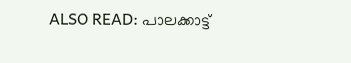ALSO READ: പാലക്കാട്ട്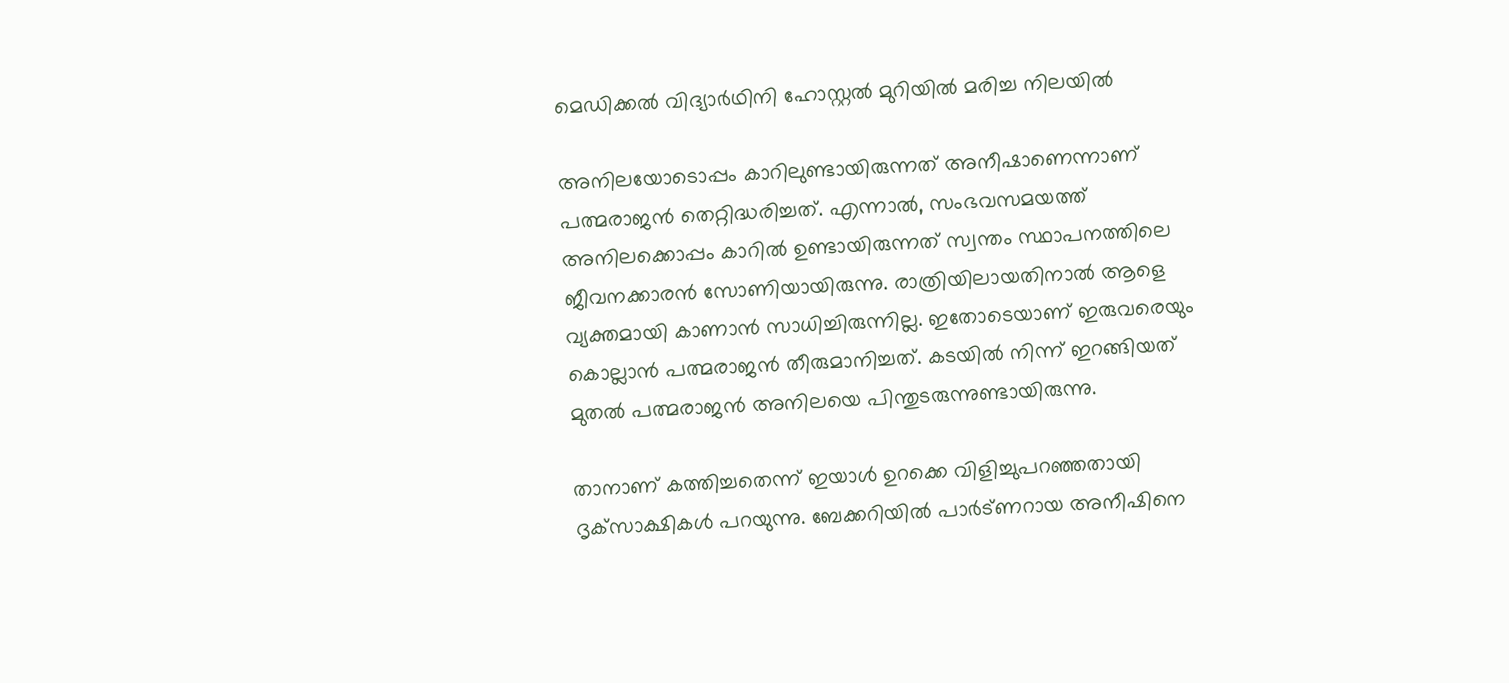മെഡിക്കല്‍ വിദ്യാര്‍ഥിനി ഹോസ്റ്റല്‍ മുറിയില്‍ മരിച്ച നിലയില്‍

അനിലയോടൊപ്പം കാറിലുണ്ടായിരുന്നത് അനീഷാണെന്നാണ് പത്മരാജന്‍ തെറ്റിദ്ധരിച്ചത്. എന്നാല്‍, സംഭവസമയത്ത് അനിലക്കൊപ്പം കാറില്‍ ഉണ്ടായിരുന്നത് സ്വന്തം സ്ഥാപനത്തിലെ ജീവനക്കാരന്‍ സോണിയായിരുന്നു. രാത്രിയിലായതിനാല്‍ ആളെ വ്യക്തമായി കാണാന്‍ സാധിച്ചിരുന്നില്ല. ഇതോടെയാണ് ഇരുവരെയും കൊല്ലാന്‍ പത്മരാജന്‍ തീരുമാനിച്ചത്. കടയില്‍ നിന്ന് ഇറങ്ങിയത് മുതല്‍ പത്മരാജന്‍ അനിലയെ പിന്തുടരുന്നുണ്ടായിരുന്നു.

താനാണ് കത്തിച്ചതെന്ന് ഇയാള്‍ ഉറക്കെ വിളിച്ചുപറഞ്ഞതായി ദൃക്‌സാക്ഷികള്‍ പറയുന്നു. ബേക്കറിയില്‍ പാര്‍ട്ണറായ അനീഷിനെ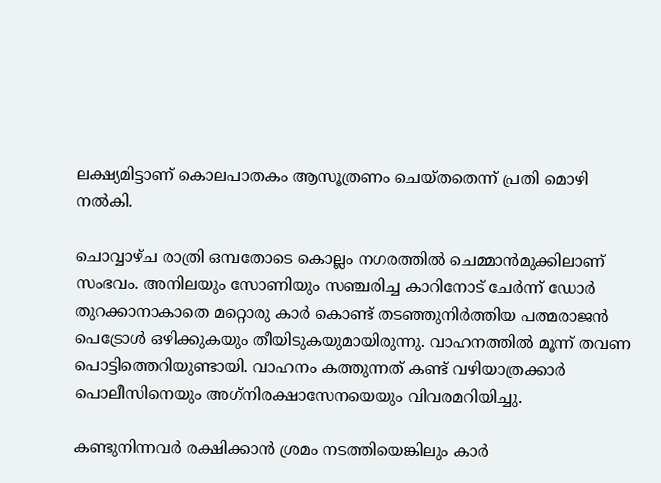ലക്ഷ്യമിട്ടാണ് കൊലപാതകം ആസൂത്രണം ചെയ്തതെന്ന് പ്രതി മൊഴി നല്‍കി.

ചൊവ്വാഴ്ച രാത്രി ഒമ്പതോടെ കൊല്ലം നഗരത്തില്‍ ചെമ്മാന്‍മുക്കിലാണ് സംഭവം. അനിലയും സോണിയും സഞ്ചരിച്ച കാറിനോട് ചേര്‍ന്ന് ഡോര്‍ തുറക്കാനാകാതെ മറ്റൊരു കാര്‍ കൊണ്ട് തടഞ്ഞുനിര്‍ത്തിയ പത്മരാജന്‍ പെട്രോള്‍ ഒഴിക്കുകയും തീയിടുകയുമായിരുന്നു. വാഹനത്തില്‍ മൂന്ന് തവണ പൊട്ടിത്തെറിയുണ്ടായി. വാഹനം കത്തുന്നത് കണ്ട് വഴിയാത്രക്കാര്‍ പൊലീസിനെയും അഗ്‌നിരക്ഷാസേനയെയും വിവരമറിയിച്ചു.

കണ്ടുനിന്നവര്‍ രക്ഷിക്കാന്‍ ശ്രമം നടത്തിയെങ്കിലും കാര്‍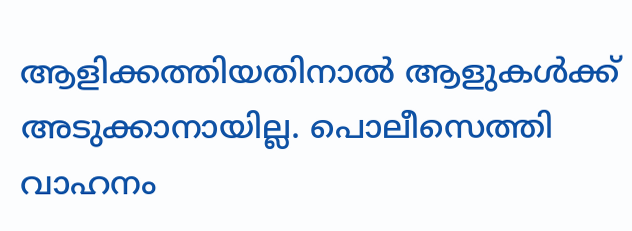ആളിക്കത്തിയതിനാല്‍ ആളുകള്‍ക്ക് അടുക്കാനായില്ല. പൊലീസെത്തി വാഹനം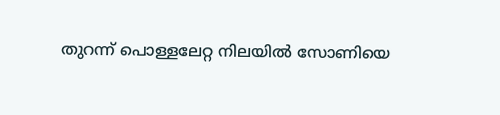തുറന്ന് പൊള്ളലേറ്റ നിലയില്‍ സോണിയെ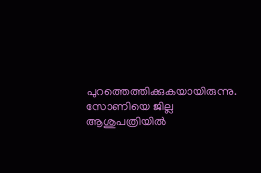പുറത്തെത്തിക്കുകയായിരുന്നു. സോണിയെ ജില്ല ആശുപത്രിയില്‍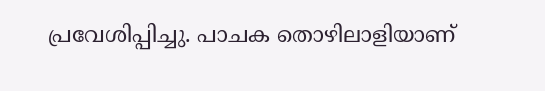പ്രവേശിപ്പിച്ചു. പാചക തൊഴിലാളിയാണ്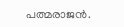പത്മരാജന്‍.